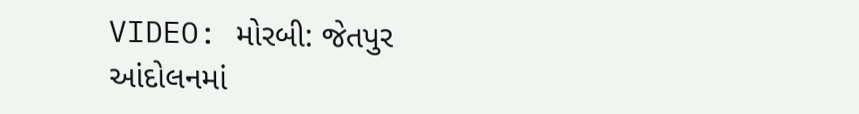VIDEO: મોરબી: જેતપુર આંદોલનમાં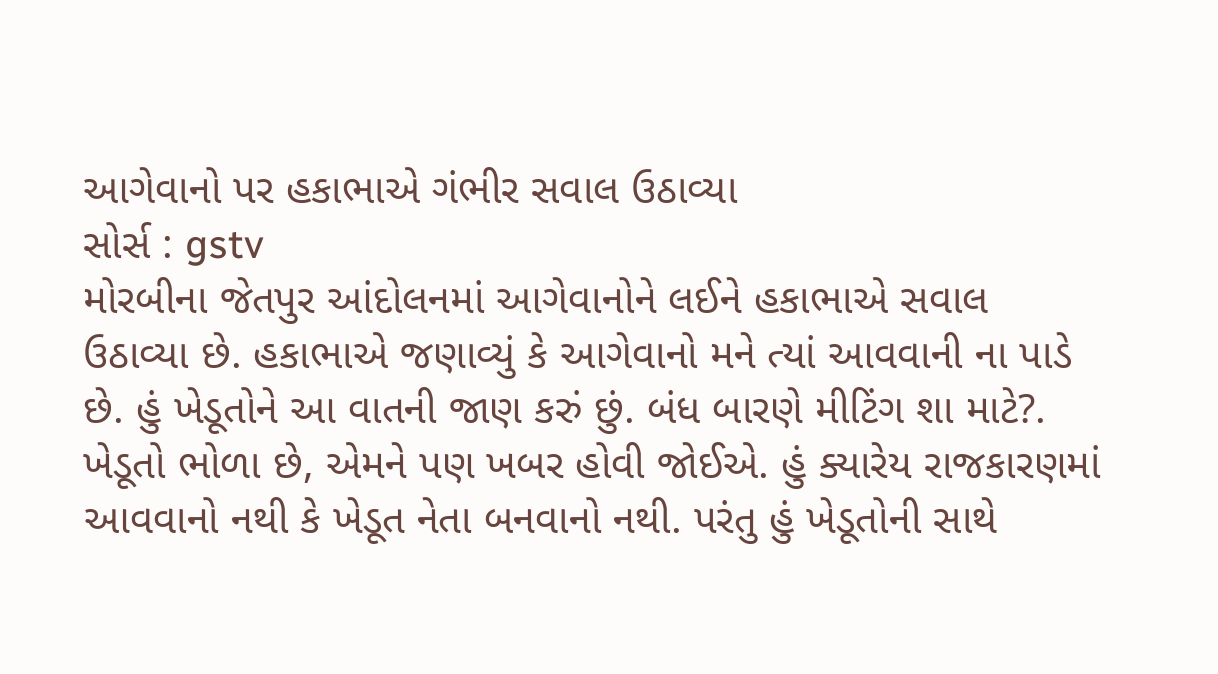આગેવાનો પર હકાભાએ ગંભીર સવાલ ઉઠાવ્યા
સોર્સ : gstv
મોરબીના જેતપુર આંદોલનમાં આગેવાનોને લઈને હકાભાએ સવાલ ઉઠાવ્યા છે. હકાભાએ જણાવ્યું કે આગેવાનો મને ત્યાં આવવાની ના પાડે છે. હું ખેડૂતોને આ વાતની જાણ કરું છું. બંધ બારણે મીટિંગ શા માટે?. ખેડૂતો ભોળા છે, એમને પણ ખબર હોવી જોઈએ. હું ક્યારેય રાજકારણમાં આવવાનો નથી કે ખેડૂત નેતા બનવાનો નથી. પરંતુ હું ખેડૂતોની સાથે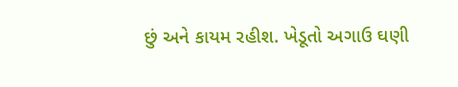છું અને કાયમ રહીશ. ખેડૂતો અગાઉ ઘણી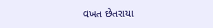વખત છેતરાયા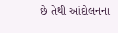છે તેથી આંદોલનના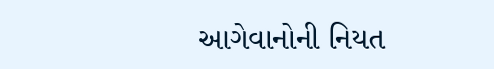આગેવાનોની નિયત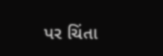પર ચિંતા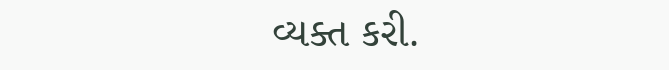વ્યક્ત કરી.